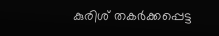കുരിശ് തകർക്കപ്പെട്ട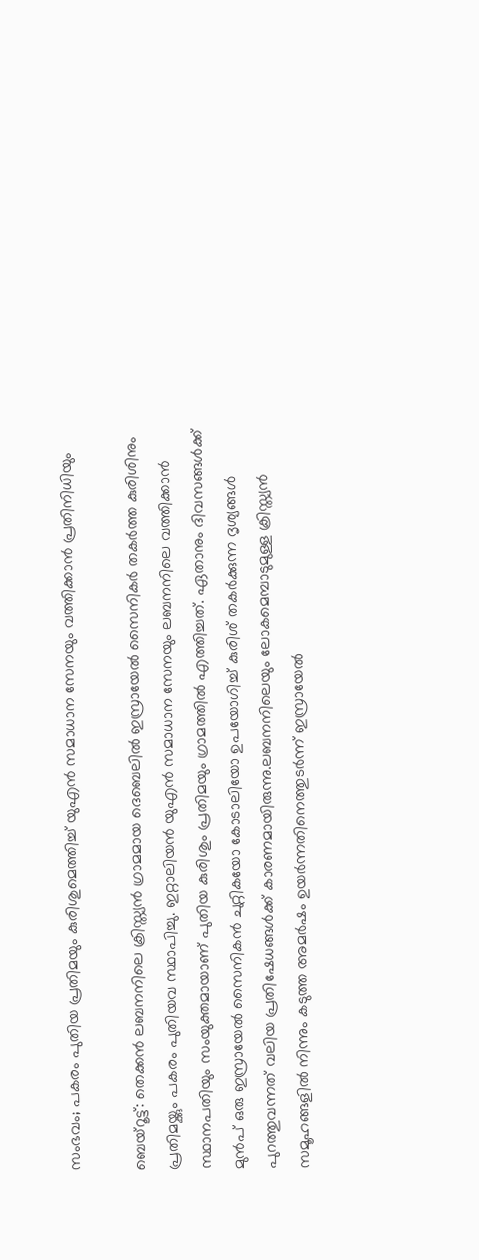സംഭവം; പകരം പുതിയ പ്രതിമയും കുരിശുമെത്തിച്ച് യുഎൻ സമാധാന സേനയും വത്തിക്കാൻ പ്രതിനിധിയും

ബെയ്റൂട്ട്: തെക്കൻ ലബനനിലെ ക്രിസ്ത്യൻ ഗ്രാമമായ ദെബെലിൽ ഇസ്രായേൽ സൈനികർ തകർത്ത കുരിശിനും പ്രതിമയ്ക്കും പകരം പുതിയവ സ്ഥാപിച്ചു. ഇറ്റാലിയൻ യുഎൻ സമാധാന സേനയും ലബനനിലെ വത്തിക്കാൻ സ്ഥാനപതിയും സംയുക്തമായാണ് പുതിയ കുരിശും പ്രതിമയും ഗ്രാമത്തിൽ എത്തിച്ചത്. ഏതാനും ദിവസങ്ങൾക്ക് മുൻപ് ഒരു ഇസ്രായേൽ സൈനികൻ ചുറ്റികയോ കോടാലിയോ ഉപയോഗിച്ച് കുരിശ് തകർക്കുന്ന ദൃശ്യങ്ങൾ പുറത്തുവന്നത് വലിയ പ്രതിഷേധങ്ങൾക്ക് കാരണമായിരുന്നു.ലബനനിലെയും ലോകമെമ്പാടുമുള്ള ക്രിസ്ത്യൻ സമൂഹങ്ങളിൽ നിന്നും കടുത്ത അമർഷം ഉയർന്നതിനെത്തുടർന്ന് ഇസ്രായേൽ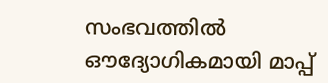സംഭവത്തിൽ ഔദ്യോഗികമായി മാപ്പ്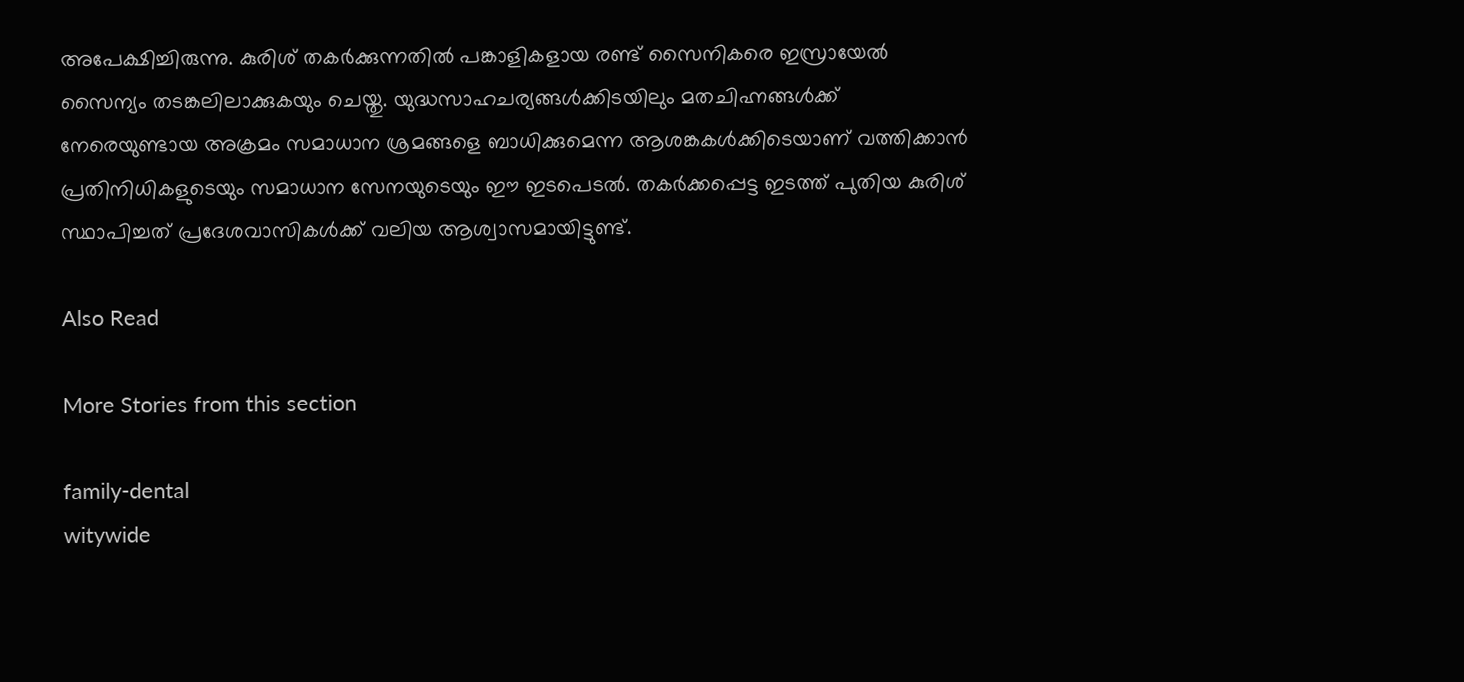അപേക്ഷിച്ചിരുന്നു. കുരിശ് തകർക്കുന്നതിൽ പങ്കാളികളായ രണ്ട് സൈനികരെ ഇസ്രായേൽ സൈന്യം തടങ്കലിലാക്കുകയും ചെയ്തു. യുദ്ധസാഹചര്യങ്ങൾക്കിടയിലും മതചിഹ്നങ്ങൾക്ക് നേരെയുണ്ടായ അക്രമം സമാധാന ശ്രമങ്ങളെ ബാധിക്കുമെന്ന ആശങ്കകൾക്കിടെയാണ് വത്തിക്കാൻ പ്രതിനിധികളുടെയും സമാധാന സേനയുടെയും ഈ ഇടപെടൽ. തകർക്കപ്പെട്ട ഇടത്ത് പുതിയ കുരിശ് സ്ഥാപിച്ചത് പ്രദേശവാസികൾക്ക് വലിയ ആശ്വാസമായിട്ടുണ്ട്.

Also Read

More Stories from this section

family-dental
witywide